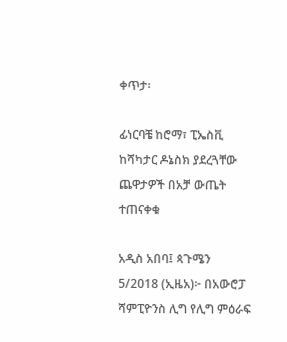ቀጥታ፡

ፊነርባቼ ከሮማ፣ ፒኤስቪ ከሻካታር ዶኔስክ ያደረጓቸው ጨዋታዎች በአቻ ውጤት ተጠናቀቁ

አዲስ አበባ፤ ጳጉሜን 5/2018 (ኢዜአ)፦ በአውሮፓ ሻምፒዮንስ ሊግ የሊግ ምዕራፍ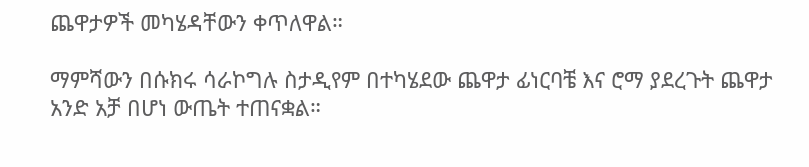ጨዋታዎች መካሄዳቸውን ቀጥለዋል።

ማምሻውን በሱክሩ ሳራኮግሉ ስታዲየም በተካሄደው ጨዋታ ፊነርባቼ እና ሮማ ያደረጉት ጨዋታ አንድ አቻ በሆነ ውጤት ተጠናቋል።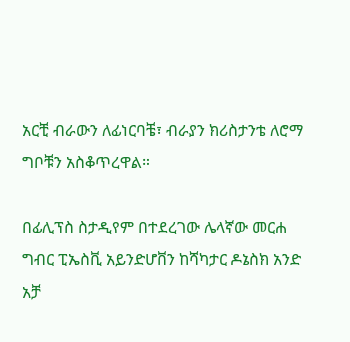አርቺ ብራውን ለፊነርባቼ፣ ብራያን ክሪስታንቴ ለሮማ ግቦቹን አስቆጥረዋል።

በፊሊፕስ ስታዲየም በተደረገው ሌላኛው መርሐ ግብር ፒኤስቪ አይንድሆቨን ከሻካታር ዶኔስክ አንድ አቻ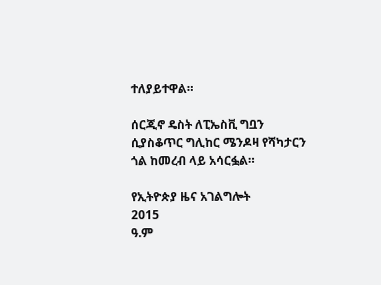ተለያይተዋል።

ሰርጂኖ ዴስት ለፒኤስቪ ግቧን ሲያስቆጥር ግሊከር ሜንዶዛ የሻካታርን ጎል ከመረብ ላይ አሳርፏል።

የኢትዮጵያ ዜና አገልግሎት
2015
ዓ.ም